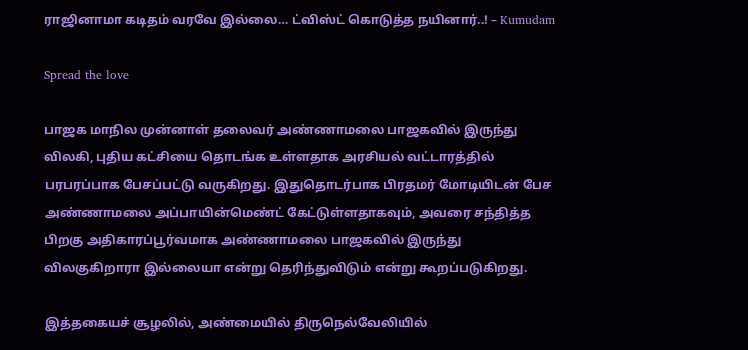ராஜினாமா கடிதம் வரவே இல்லை… ட்விஸ்ட் கொடுத்த நயினார்..! – Kumudam

Spread the love

பாஜக மாநில முன்னாள் தலைவர் அண்ணாமலை பாஜகவில் இருந்து விலகி, புதிய கட்சியை தொடங்க உள்ளதாக அரசியல் வட்டாரத்தில் பரபரப்பாக பேசப்பட்டு வருகிறது. இதுதொடர்பாக பிரதமர் மோடியிடன் பேச அண்ணாமலை அப்பாயின்மெண்ட் கேட்டுள்ளதாகவும், அவரை சந்தித்த பிறகு அதிகாரப்பூர்வமாக அண்ணாமலை பாஜகவில் இருந்து விலகுகிறாரா இல்லையா என்று தெரிந்துவிடும் என்று கூறப்படுகிறது.

இத்தகையச் சூழலில், அண்மையில் திருநெல்வேலியில்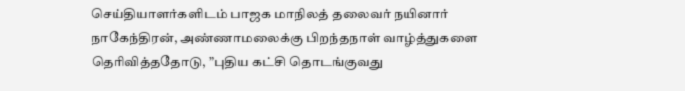செய்தியாளர்களிடம் பாஜக மாநிலத் தலைவர் நயினார் நாகேந்திரன், அண்ணாமலைக்கு பிறந்தநாள் வாழ்த்துகளை தெரிவித்ததோடு, ”புதிய கட்சி தொடங்குவது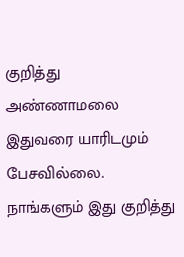குறித்து அண்ணாமலை இதுவரை யாரிடமும் பேசவில்லை. நாங்களும் இது குறித்து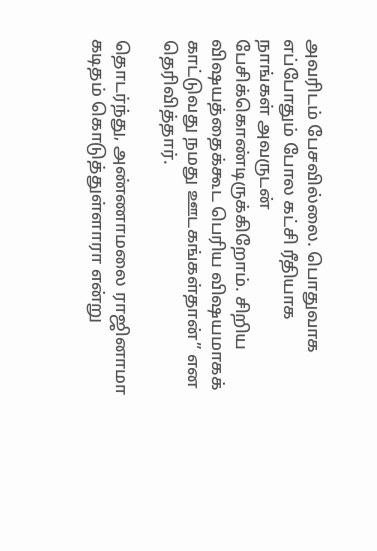அவரிடம் பேசவில்லை. பொதுவாக எப்போதும் போல கட்சி ரீதியாக நாங்கள் அவருடன் பேசிக்கொண்டிருக்கிறோம். சிறிய விஷயத்தைக்கூட பெரிய விஷயமாகக் காட்டுவது நமது ஊடகங்கள்தான்” என தெரிவித்தார்.

தொடர்ந்து, அண்ணாமலை ராஜினாமா கடிதம் கொடுத்துள்ளாரா என்று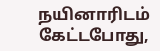நயினாரிடம் கேட்டபோது,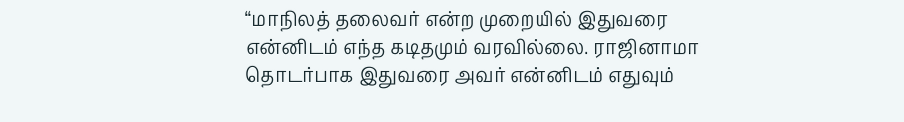“மாநிலத் தலைவர் என்ற முறையில் இதுவரை என்னிடம் எந்த கடிதமும் வரவில்லை. ராஜினாமா தொடர்பாக இதுவரை அவர் என்னிடம் எதுவும்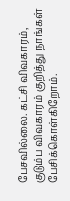பேசவில்லை. கட்சி விவகாரம், குடும்ப விவகாரம் குறித்து நாங்கள் பேசிக்கொள்கிறோம்.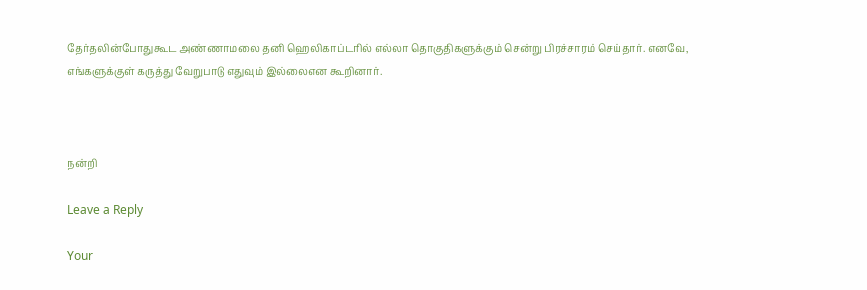தேர்தலின்போதுகூட அண்ணாமலை தனி ஹெலிகாப்டரில் எல்லா தொகுதிகளுக்கும் சென்று பிரச்சாரம் செய்தார். எனவே, எங்களுக்குள் கருத்து வேறுபாடு எதுவும் இல்லைஎன கூறினார்.



நன்றி

Leave a Reply

Your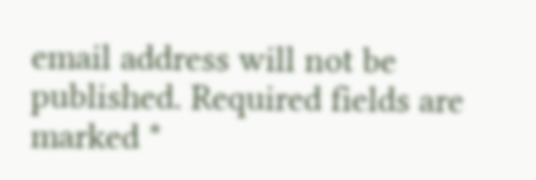email address will not be published. Required fields are marked *